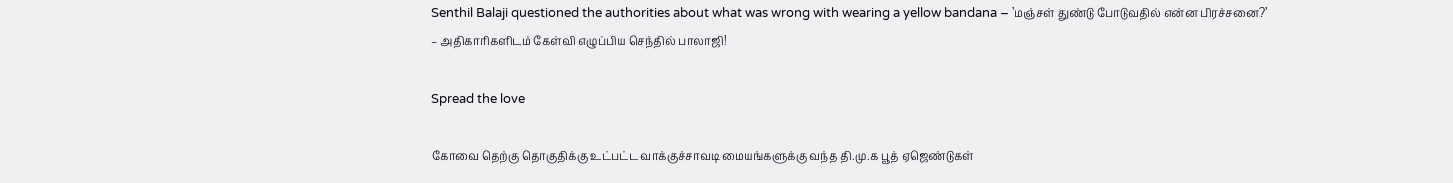Senthil Balaji questioned the authorities about what was wrong with wearing a yellow bandana – ’மஞ்சள் துண்டு போடுவதில் என்ன பிரச்சனை?’ – அதிகாரிகளிடம் கேள்வி எழுப்பிய செந்தில் பாலாஜி!

Spread the love

கோவை தெற்கு தொகுதிக்கு உட்பட்ட வாக்குச்சாவடி மையங்களுக்கு வந்த தி.மு.க பூத் ஏஜெண்டுகள்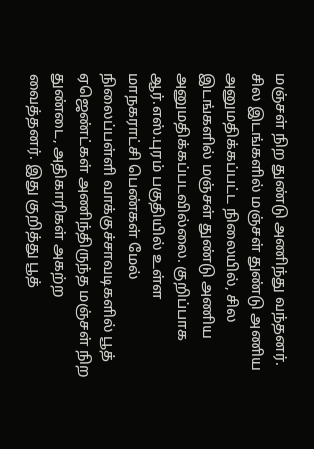மஞ்சள் நிற துண்டு அணிந்து வந்தனர். சில இடங்களில் மஞ்சள் துண்டு அணிய அனுமதிக்கப்பட்ட நிலையில், சில இடங்களில் மஞ்சள் துண்டு அணிய அனுமதிக்கப்படவில்லை. குறிப்பாக ஆர்.எஸ்.புரம் பகுதியில் உள்ள மாநகராட்சி பெண்கள் மேல் நிலைப்பள்ளி வாக்குச்சாவடிகளில் பூத் ஏஜெண்ட்கள் அணிந்திருந்த மஞ்சள் நிற துண்டை, அதிகாரிகள் அகற்ற வைத்தனர். இது குறித்து பூத்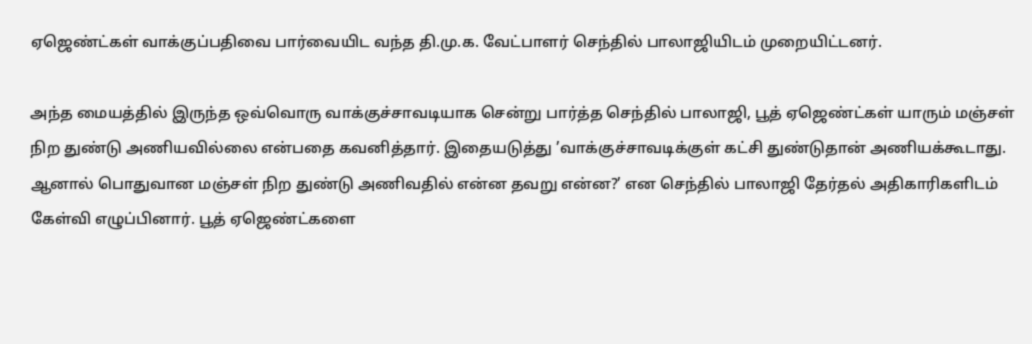ஏஜெண்ட்கள் வாக்குப்பதிவை பார்வையிட வந்த தி.மு.க. வேட்பாளர் செந்தில் பாலாஜியிடம் முறையிட்டனர்.

அந்த மையத்தில் இருந்த ஒவ்வொரு வாக்குச்சாவடியாக சென்று பார்த்த செந்தில் பாலாஜி, பூத் ஏஜெண்ட்கள் யாரும் மஞ்சள் நிற துண்டு அணியவில்லை என்பதை கவனித்தார். இதையடுத்து ’வாக்குச்சாவடிக்குள் கட்சி துண்டுதான் அணியக்கூடாது. ஆனால் பொதுவான மஞ்சள் நிற துண்டு அணிவதில் என்ன தவறு என்ன?’ என செந்தில் பாலாஜி தேர்தல் அதிகாரிகளிடம் கேள்வி எழுப்பினார். பூத் ஏஜெண்ட்களை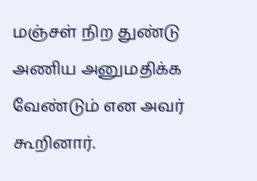மஞ்சள் நிற துண்டு அணிய அனுமதிக்க வேண்டும் என அவர் கூறினார்.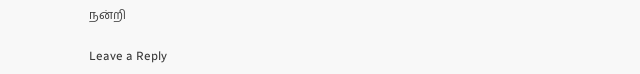நன்றி

Leave a Reply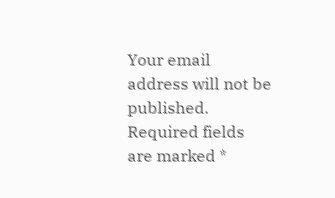Your email address will not be published. Required fields are marked *